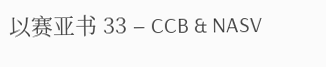以赛亚书 33 – CCB & NASV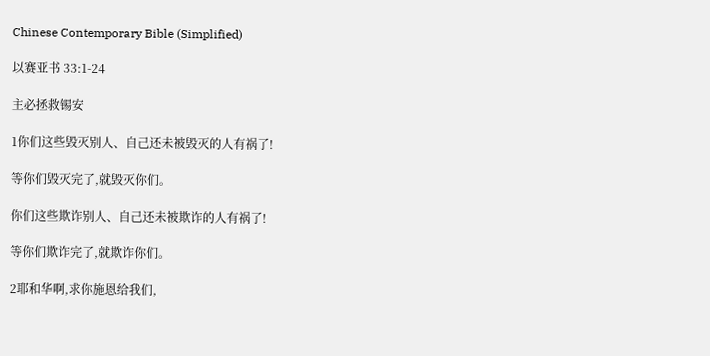Chinese Contemporary Bible (Simplified)

以赛亚书 33:1-24

主必拯救锡安

1你们这些毁灭别人、自己还未被毁灭的人有祸了!

等你们毁灭完了,就毁灭你们。

你们这些欺诈别人、自己还未被欺诈的人有祸了!

等你们欺诈完了,就欺诈你们。

2耶和华啊,求你施恩给我们,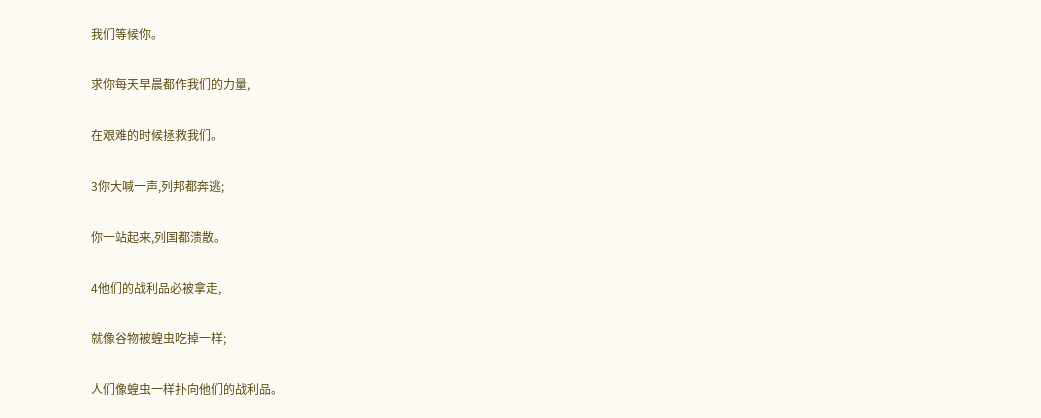我们等候你。

求你每天早晨都作我们的力量,

在艰难的时候拯救我们。

3你大喊一声,列邦都奔逃;

你一站起来,列国都溃散。

4他们的战利品必被拿走,

就像谷物被蝗虫吃掉一样;

人们像蝗虫一样扑向他们的战利品。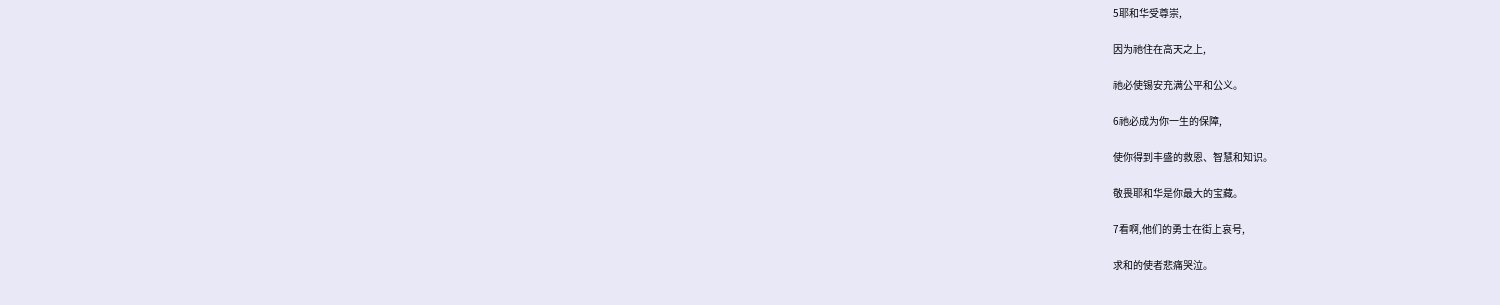5耶和华受尊崇,

因为祂住在高天之上,

祂必使锡安充满公平和公义。

6祂必成为你一生的保障,

使你得到丰盛的救恩、智慧和知识。

敬畏耶和华是你最大的宝藏。

7看啊,他们的勇士在街上哀号,

求和的使者悲痛哭泣。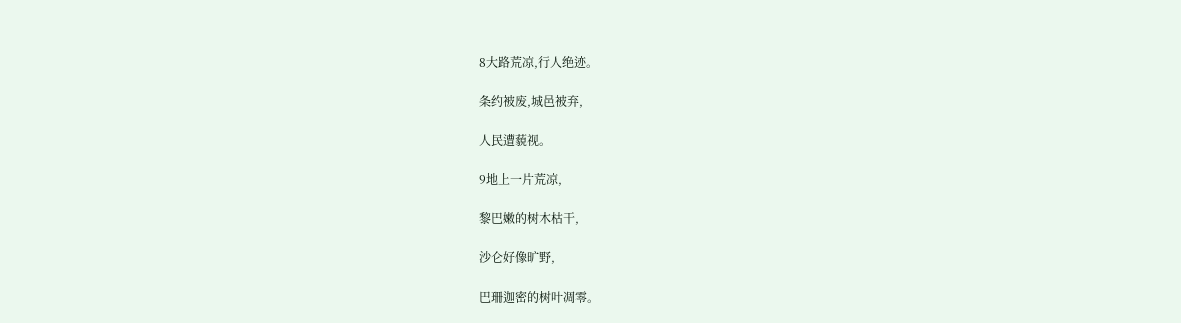8大路荒凉,行人绝迹。

条约被废,城邑被弃,

人民遭藐视。

9地上一片荒凉,

黎巴嫩的树木枯干,

沙仑好像旷野,

巴珊迦密的树叶凋零。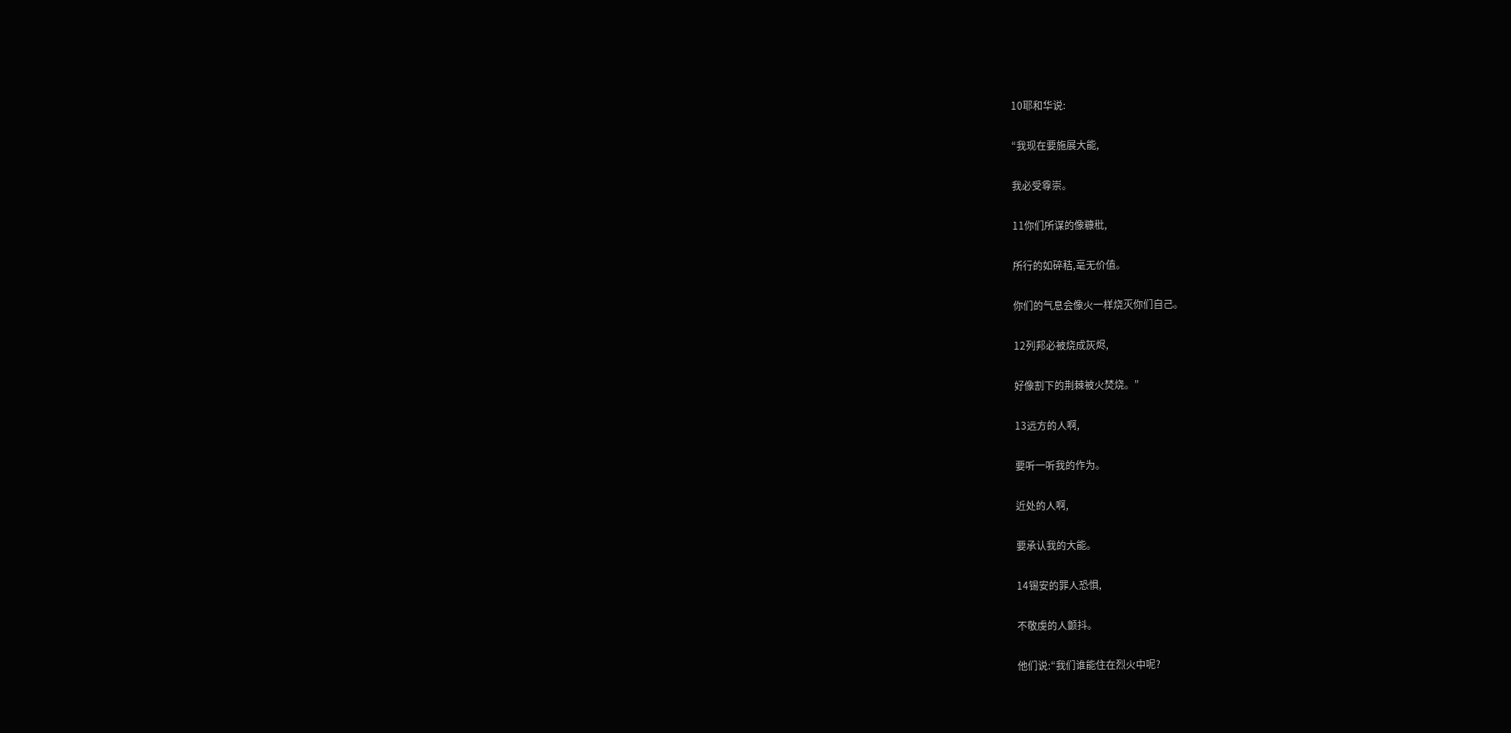10耶和华说:

“我现在要施展大能,

我必受尊崇。

11你们所谋的像糠秕,

所行的如碎秸,毫无价值。

你们的气息会像火一样烧灭你们自己。

12列邦必被烧成灰烬,

好像割下的荆棘被火焚烧。”

13远方的人啊,

要听一听我的作为。

近处的人啊,

要承认我的大能。

14锡安的罪人恐惧,

不敬虔的人颤抖。

他们说:“我们谁能住在烈火中呢?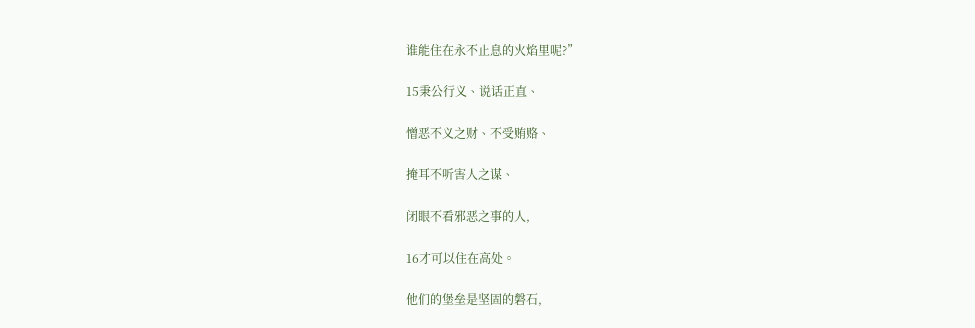谁能住在永不止息的火焰里呢?”

15秉公行义、说话正直、

憎恶不义之财、不受贿赂、

掩耳不听害人之谋、

闭眼不看邪恶之事的人,

16才可以住在高处。

他们的堡垒是坚固的磐石,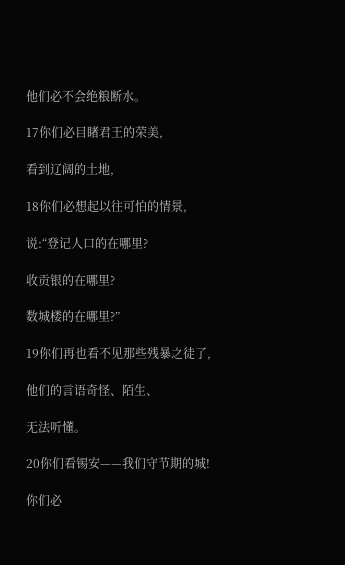他们必不会绝粮断水。

17你们必目睹君王的荣美,

看到辽阔的土地,

18你们必想起以往可怕的情景,

说:“登记人口的在哪里?

收贡银的在哪里?

数城楼的在哪里?”

19你们再也看不见那些残暴之徒了,

他们的言语奇怪、陌生、

无法听懂。

20你们看锡安——我们守节期的城!

你们必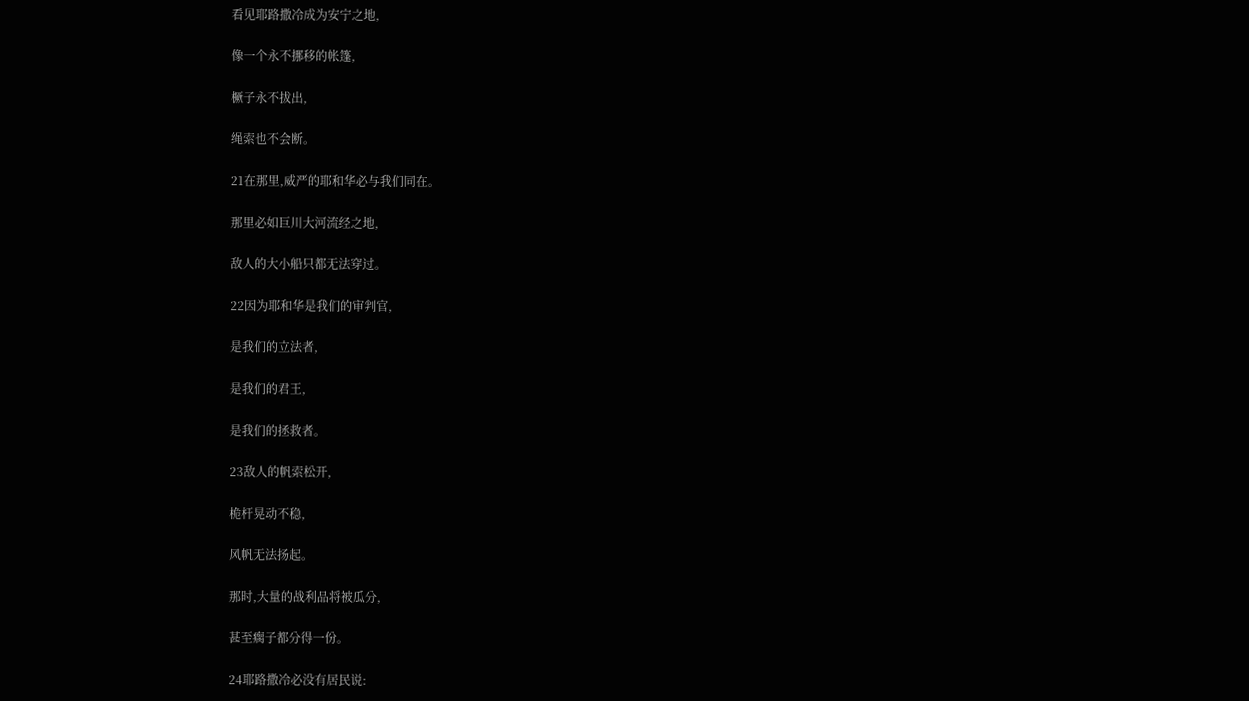看见耶路撒冷成为安宁之地,

像一个永不挪移的帐篷,

橛子永不拔出,

绳索也不会断。

21在那里,威严的耶和华必与我们同在。

那里必如巨川大河流经之地,

敌人的大小船只都无法穿过。

22因为耶和华是我们的审判官,

是我们的立法者,

是我们的君王,

是我们的拯救者。

23敌人的帆索松开,

桅杆晃动不稳,

风帆无法扬起。

那时,大量的战利品将被瓜分,

甚至瘸子都分得一份。

24耶路撒冷必没有居民说: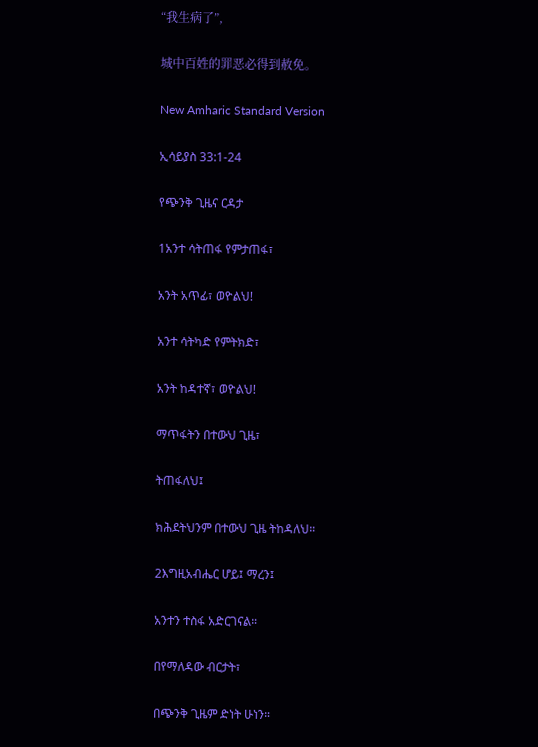“我生病了”,

城中百姓的罪恶必得到赦免。

New Amharic Standard Version

ኢሳይያስ 33:1-24

የጭንቅ ጊዜና ርዳታ

1አንተ ሳትጠፋ የምታጠፋ፣

አንት አጥፊ፣ ወዮልህ!

አንተ ሳትካድ የምትክድ፣

አንት ከዳተኛ፣ ወዮልህ!

ማጥፋትን በተውህ ጊዜ፣

ትጠፋለህ፤

ክሕደትህንም በተውህ ጊዜ ትከዳለህ።

2እግዚአብሔር ሆይ፤ ማረን፤

አንተን ተስፋ አድርገናል።

በየማለዳው ብርታት፣

በጭንቅ ጊዜም ድነት ሁነን።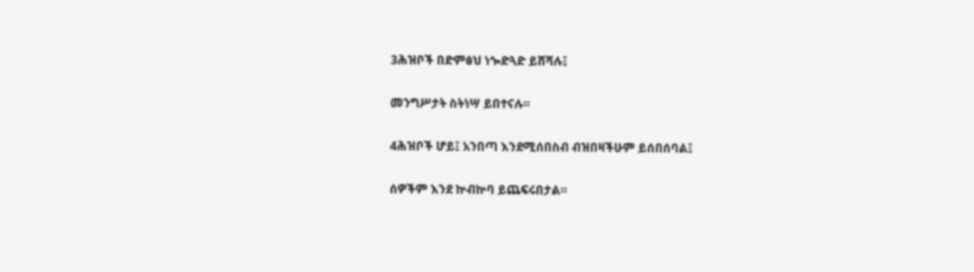3ሕዝቦች በድምፅህ ነጐድጓድ ይሸሻሉ፤

መንግሥታት ስትነሣ ይበተናሉ።

4ሕዝቦች ሆይ፤ አንበጣ እንደሚሰበስብ ብዝበዛችሁም ይሰበሰባል፤

ሰዎችም እንደ ኵብኵባ ይጨፍሩበታል።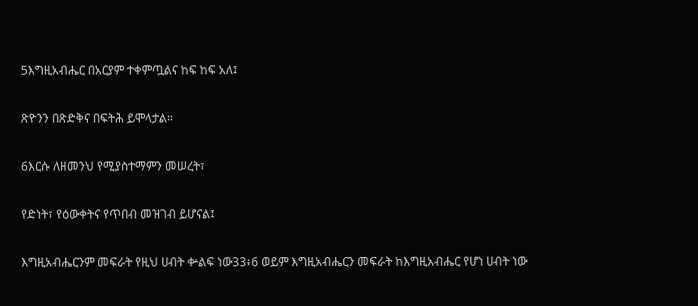5እግዚአብሔር በአርያም ተቀምጧልና ከፍ ከፍ አለ፤

ጽዮንን በጽድቅና በፍትሕ ይሞላታል።

6እርሱ ለዘመንህ የሚያስተማምን መሠረት፣

የድነት፣ የዕውቀትና የጥበብ መዝገብ ይሆናል፤

እግዚአብሔርንም መፍራት የዚህ ሀብት ቍልፍ ነው33፥6 ወይም እግዚአብሔርን መፍራት ከእግዚአብሔር የሆነ ሀብት ነው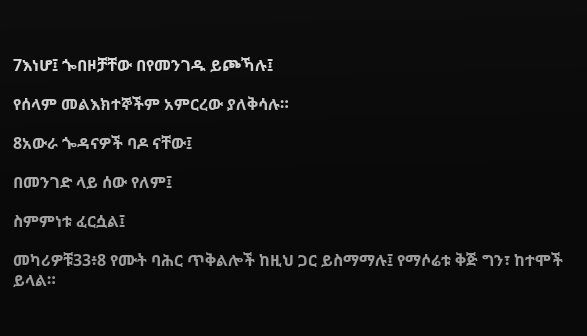7እነሆ፤ ጐበዞቻቸው በየመንገዱ ይጮኻሉ፤

የሰላም መልእክተኞችም አምርረው ያለቅሳሉ።

8አውራ ጐዳናዎች ባዶ ናቸው፤

በመንገድ ላይ ሰው የለም፤

ስምምነቱ ፈርሷል፤

መካሪዎቹ33፥8 የሙት ባሕር ጥቅልሎች ከዚህ ጋር ይስማማሉ፤ የማሶሬቱ ቅጅ ግን፣ ከተሞች ይላል።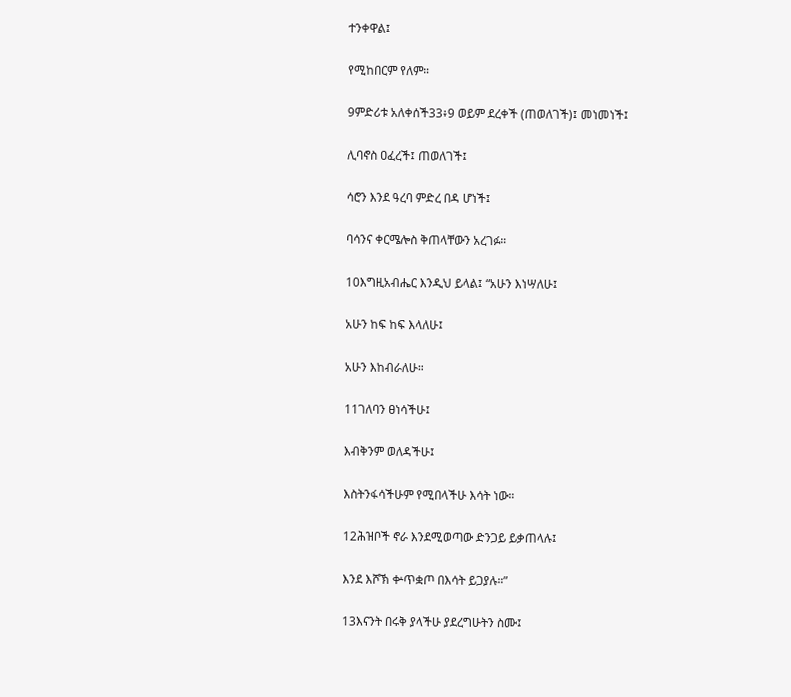ተንቀዋል፤

የሚከበርም የለም።

9ምድሪቱ አለቀሰች33፥9 ወይም ደረቀች (ጠወለገች)፤ መነመነች፤

ሊባኖስ ዐፈረች፤ ጠወለገች፤

ሳሮን እንደ ዓረባ ምድረ በዳ ሆነች፤

ባሳንና ቀርሜሎስ ቅጠላቸውን አረገፉ።

10እግዚአብሔር እንዲህ ይላል፤ “አሁን እነሣለሁ፤

አሁን ከፍ ከፍ እላለሁ፤

አሁን እከብራለሁ።

11ገለባን ፀነሳችሁ፤

እብቅንም ወለዳችሁ፤

እስትንፋሳችሁም የሚበላችሁ እሳት ነው።

12ሕዝቦች ኖራ እንደሚወጣው ድንጋይ ይቃጠላሉ፤

እንደ እሾኽ ቍጥቋጦ በእሳት ይጋያሉ።”

13እናንት በሩቅ ያላችሁ ያደረግሁትን ስሙ፤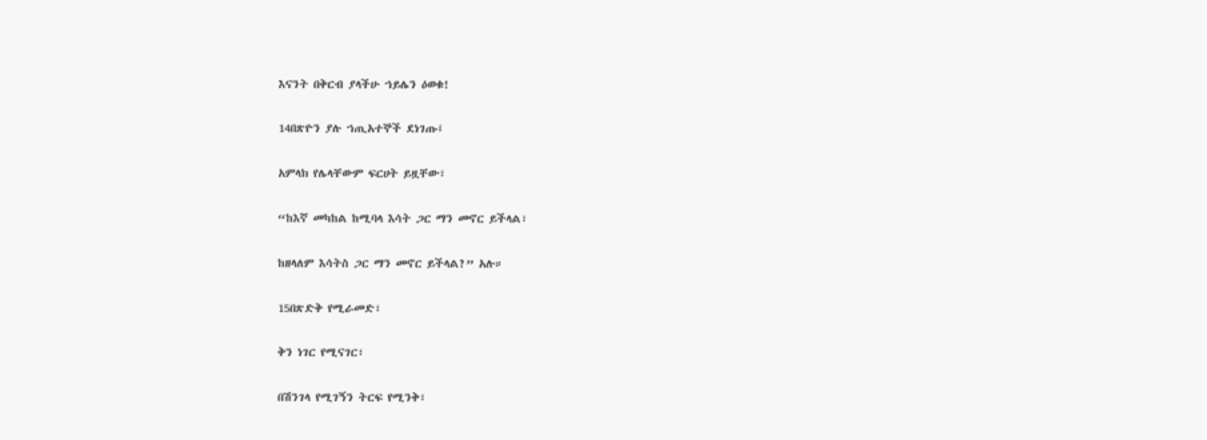እናንት በቅርብ ያላችሁ ኀይሌን ዕወቁ!

14በጽዮን ያሉ ኀጢአተኞች ደነገጡ፤

አምላክ የሌላቸውም ፍርሀት ይዟቸው፣

“ከእኛ መካከል ከሚባላ እሳት ጋር ማን መኖር ይችላል፣

ከዘላለም እሳትስ ጋር ማን መኖር ይችላል?” አሉ።

15በጽድቅ የሚራመድ፣

ቅን ነገር የሚናገር፣

በሽንገላ የሚገኝን ትርፍ የሚንቅ፣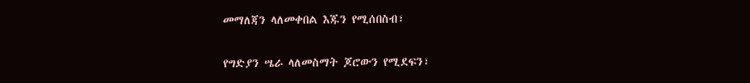መማለጃን ላለመቀበል እጁን የሚሰበስብ፣

የግድያን ሤራ ላለመስማት ጆሮውን የሚደፍን፣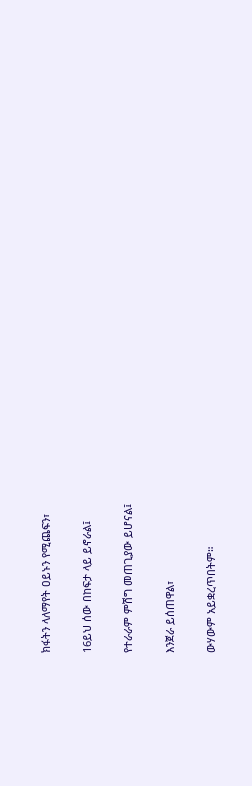ክፋትን ላለማየት ዐይኑን የሚጨፍን፣

16ይህ ሰው በከፍታ ላይ ይኖራል፤

የተራራም ምሽግ መጠጊያው ይሆናል፤

እንጀራ ይሰጠዋል፣

ውሃውም አይቋረጥበትም።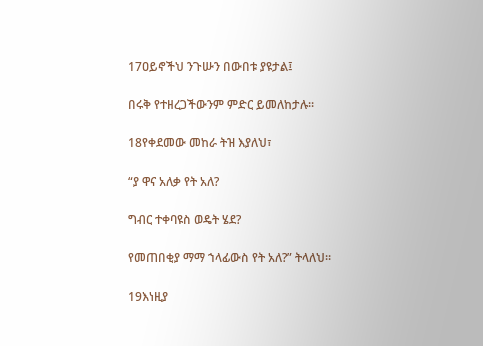17ዐይኖችህ ንጉሡን በውበቱ ያዩታል፤

በሩቅ የተዘረጋችውንም ምድር ይመለከታሉ።

18የቀደመው መከራ ትዝ እያለህ፣

“ያ ዋና አለቃ የት አለ?

ግብር ተቀባዩስ ወዴት ሄደ?

የመጠበቂያ ማማ ኀላፊውስ የት አለ?” ትላለህ።

19እነዚያ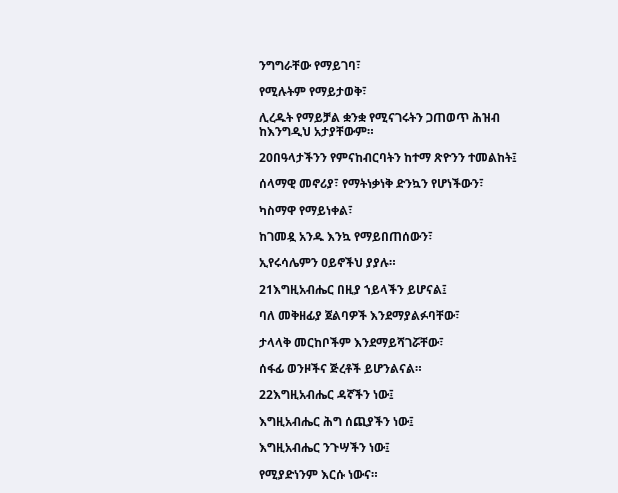ንግግራቸው የማይገባ፣

የሚሉትም የማይታወቅ፣

ሊረዱት የማይቻል ቋንቋ የሚናገሩትን ጋጠወጥ ሕዝብ ከእንግዲህ አታያቸውም።

20በዓላታችንን የምናከብርባትን ከተማ ጽዮንን ተመልከት፤

ሰላማዊ መኖሪያ፣ የማትነቃነቅ ድንኳን የሆነችውን፣

ካስማዋ የማይነቀል፣

ከገመዷ አንዱ እንኳ የማይበጠሰውን፣

ኢየሩሳሌምን ዐይኖችህ ያያሉ።

21እግዚአብሔር በዚያ ኀይላችን ይሆናል፤

ባለ መቅዘፊያ ጀልባዎች እንደማያልፉባቸው፣

ታላላቅ መርከቦችም እንደማይሻገሯቸው፣

ሰፋፊ ወንዞችና ጅረቶች ይሆንልናል።

22እግዚአብሔር ዳኛችን ነው፤

እግዚአብሔር ሕግ ሰጪያችን ነው፤

እግዚአብሔር ንጉሣችን ነው፤

የሚያድነንም እርሱ ነውና።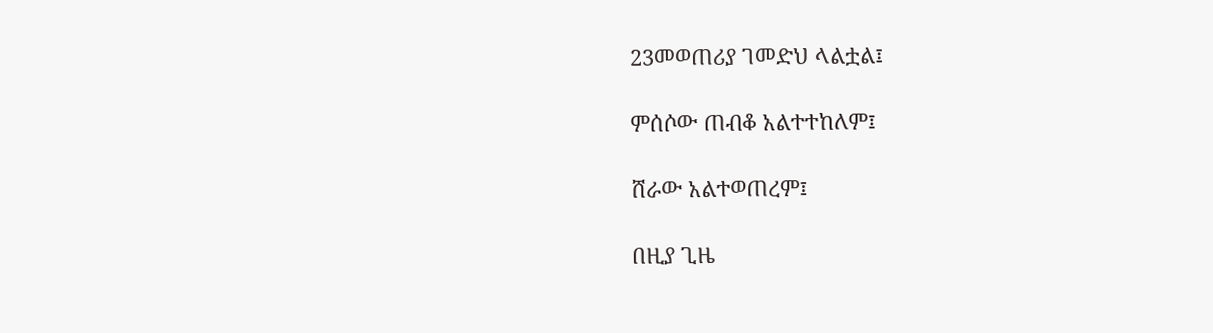23መወጠሪያ ገመድህ ላልቷል፤

ምሰሶው ጠብቆ አልተተከለም፤

ሸራው አልተወጠረም፤

በዚያ ጊዜ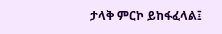ታላቅ ምርኮ ይከፋፈላል፤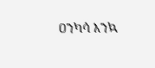ዐንካሳ እንኳ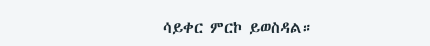ሳይቀር ምርኮ ይወስዳል።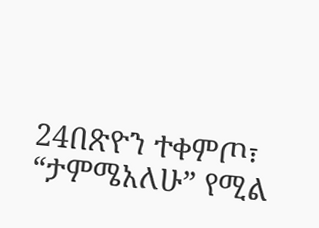24በጽዮን ተቀምጦ፣ “ታምሜአለሁ” የሚል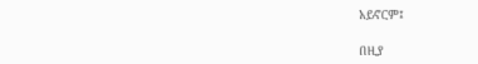አይኖርም፤

በዚያ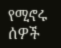የሚኖሩ ሰዎች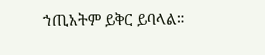ኀጢአትም ይቅር ይባላል።